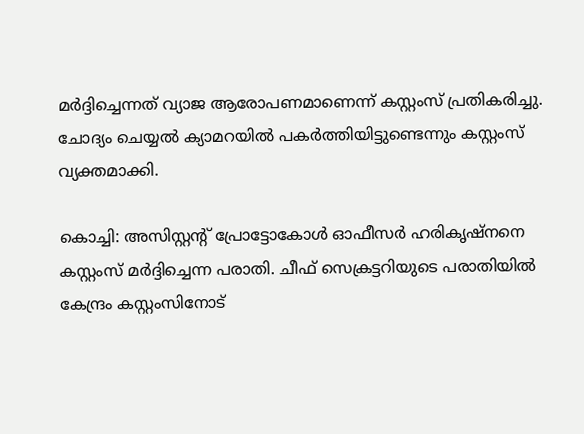മർദ്ദിച്ചെന്നത് വ്യാജ ആരോപണമാണെന്ന് കസ്റ്റംസ് പ്രതികരിച്ചു. ചോദ്യം ചെയ്യൽ ക്യാമറയിൽ പകർത്തിയിട്ടുണ്ടെന്നും കസ്റ്റംസ് വ്യക്തമാക്കി.

കൊച്ചി: അസിസ്റ്റന്റ് പ്രോട്ടോകോൾ ഓഫീസർ ഹരികൃഷ്നനെ കസ്റ്റംസ് മർദ്ദിച്ചെന്ന പരാതി. ചീഫ് സെക്രട്ടറിയുടെ പരാതിയിൽ കേന്ദ്രം കസ്റ്റംസിനോട്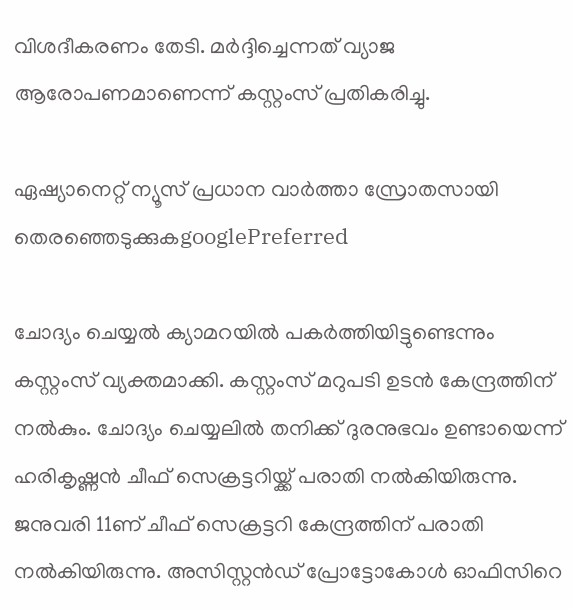വിശദീകരണം തേടി. മർദ്ദിച്ചെന്നത് വ്യാജ ആരോപണമാണെന്ന് കസ്റ്റംസ് പ്രതികരിച്ചു.

ഏഷ്യാനെറ്റ് ന്യൂസ് പ്രധാന വാർത്താ സ്രോതസായി തെരഞ്ഞെടുക്കുകgooglePreferred

ചോദ്യം ചെയ്യൽ ക്യാമറയിൽ പകർത്തിയിട്ടുണ്ടെന്നും കസ്റ്റംസ് വ്യക്തമാക്കി. കസ്റ്റംസ് മറുപടി ഉടൻ കേന്ദ്രത്തിന് നൽകും. ചോദ്യം ചെയ്യലിൽ തനിക്ക് ദുരനുഭവം ഉണ്ടായെന്ന് ഹരികൃഷ്ണൻ ചീഫ് സെക്രട്ടറിയ്ക്ക് പരാതി നൽകിയിരുന്നു. ജനുവരി 11ണ് ചീഫ് സെക്രട്ടറി കേന്ദ്രത്തിന് പരാതി നൽകിയിരുന്നു. അസിസ്റ്റൻഡ് പ്രോട്ടോകോൾ ഓഫിസിറെ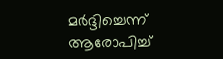മർദ്ദിച്ചെന്ന് ആരോപിച്ച്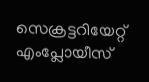സെക്രട്ടറിയേറ്റ് എംപ്ലോയീസ്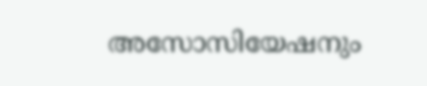അസോസിയേഷനും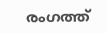രംഗത്ത്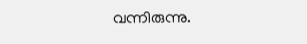വന്നിരുന്നു.